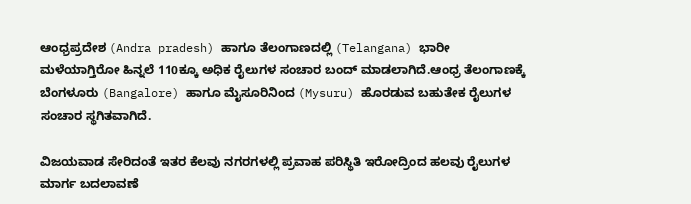ಆಂಧ್ರಪ್ರದೇಶ (Andra pradesh) ಹಾಗೂ ತೆಲಂಗಾಣದಲ್ಲಿ (Telangana) ಭಾರೀ ಮಳೆಯಾಗ್ತಿರೋ ಹಿನ್ನಲೆ 110ಕ್ಕೂ ಅಧಿಕ ರೈಲುಗಳ ಸಂಚಾರ ಬಂದ್ ಮಾಡಲಾಗಿದೆ.ಆಂಧ್ರ ತೆಲಂಗಾಣಕ್ಕೆ ಬೆಂಗಳೂರು (Bangalore) ಹಾಗೂ ಮೈಸೂರಿನಿಂದ (Mysuru) ಹೊರಡುವ ಬಹುತೇಕ ರೈಲುಗಳ ಸಂಚಾರ ಸ್ಥಗಿತವಾಗಿದೆ.

ವಿಜಯವಾಡ ಸೇರಿದಂತೆ ಇತರ ಕೆಲವು ನಗರಗಳಲ್ಲಿ ಪ್ರವಾಹ ಪರಿಸ್ಥಿತಿ ಇರೋದ್ರಿಂದ ಹಲವು ರೈಲುಗಳ ಮಾರ್ಗ ಬದಲಾವಣೆ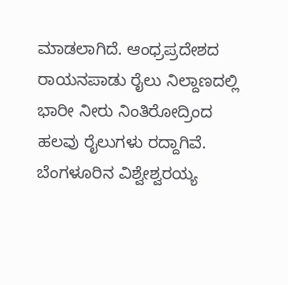ಮಾಡಲಾಗಿದೆ. ಆಂಧ್ರಪ್ರದೇಶದ ರಾಯನಪಾಡು ರೈಲು ನಿಲ್ದಾಣದಲ್ಲಿ ಭಾರೀ ನೀರು ನಿಂತಿರೋದ್ರಿಂದ ಹಲವು ರೈಲುಗಳು ರದ್ದಾಗಿವೆ.
ಬೆಂಗಳೂರಿನ ವಿಶ್ವೇಶ್ವರಯ್ಯ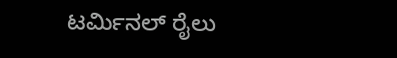ಟರ್ಮಿನಲ್ ರೈಲು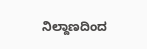ನಿಲ್ದಾಣದಿಂದ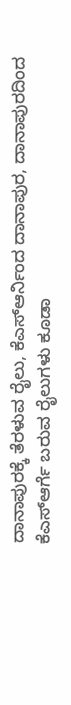ದಾನಾಪುರಕ್ಕೆ ತೆರಳುವ ರೈಲು, ಕೆಎಸ್ಆರ್ನಿಂದ ದಾನಾಪುರ, ದಾನಾಪುರದಿಂದ ಕೆಎಸ್ಆರ್ಗೆ ಬರುವ ರೈಲುಗಳು ಕೂಡಾ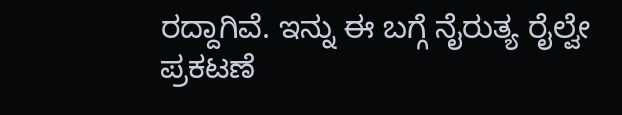ರದ್ದಾಗಿವೆ. ಇನ್ನು ಈ ಬಗ್ಗೆ ನೈರುತ್ಯ ರೈಲ್ವೇ ಪ್ರಕಟಣೆ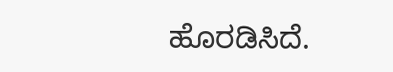ಹೊರಡಿಸಿದೆ.